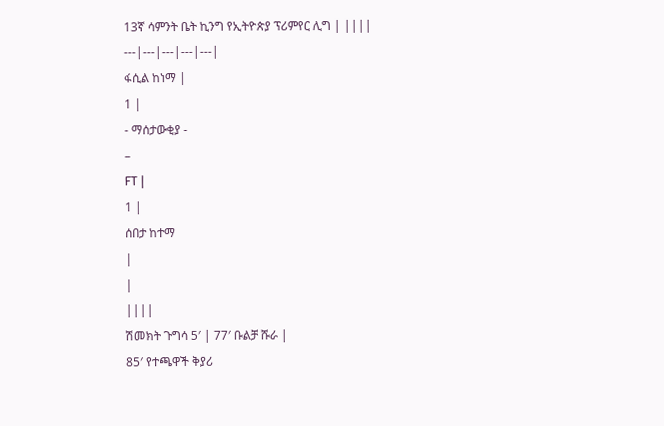13ኛ ሳምንት ቤት ኪንግ የኢትዮጵያ ፕሪምየር ሊግ | ||||
---|---|---|---|---|
ፋሲል ከነማ |
1 |
- ማሰታውቂያ -
–
FT |
1 |
ሰበታ ከተማ
|
|
||||
ሽመክት ጉግሳ 5′ | 77′ ቡልቻ ሹራ |
85′ የተጫዋች ቅያሪ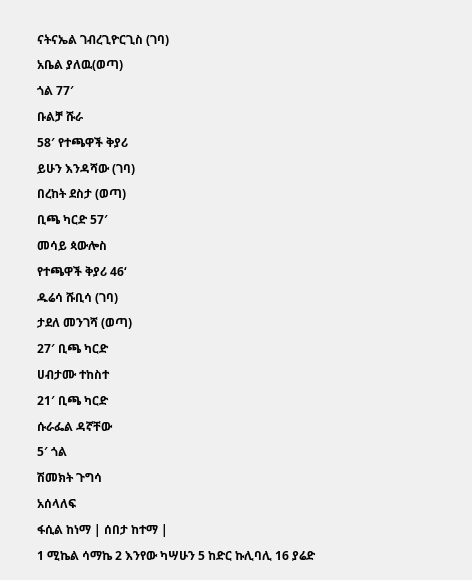ናትናኤል ገብረጊዮርጊስ (ገባ)
አቤል ያለዉ(ወጣ)
ጎል 77′
ቡልቻ ሹራ
58′ የተጫዋች ቅያሪ
ይሁን እንዳሻው (ገባ)
በረከት ደስታ (ወጣ)
ቢጫ ካርድ 57′
መሳይ ጳውሎስ
የተጫዋች ቅያሪ 46‘
ዱሬሳ ሹቢሳ (ገባ)
ታደለ መንገሻ (ወጣ)
27′ ቢጫ ካርድ
ሀብታሙ ተከስተ
21′ ቢጫ ካርድ
ሱራፌል ዳኛቸው
5′ ጎል
ሽመክት ጉግሳ
አሰላለፍ
ፋሲል ከነማ | ሰበታ ከተማ |
1 ሚኬል ሳማኬ 2 እንየው ካሣሁን 5 ከድር ኩሊባሊ 16 ያሬድ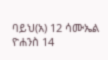ባይህ(አ) 12 ሳሙኤል ዮሐንስ 14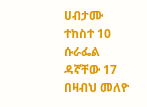ሀብታሙ ተከስተ 10 ሱራፌል ዳኛቸው 17 በዛብህ መለዮ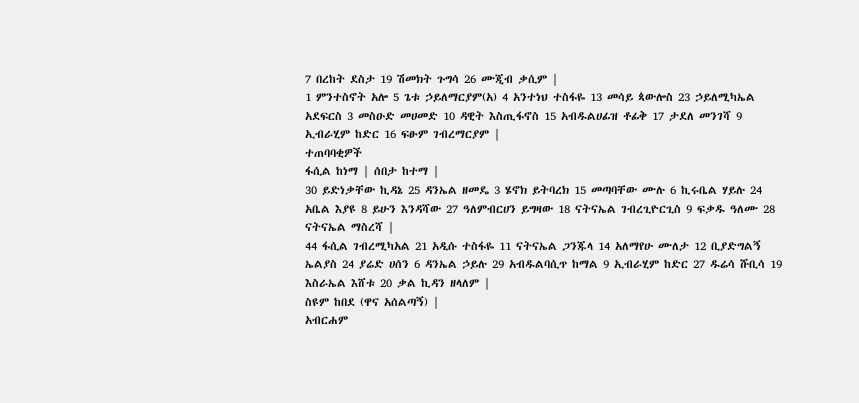7 በረከት ደስታ 19 ሽመክት ጉግሳ 26 ሙጂብ ቃሲም |
1 ምንተስኖት አሎ 5 ጌቱ ኃይለማርያም(አ) 4 አንተነህ ተስፋዬ 13 መሳይ ጳውሎስ 23 ኃይለሚካኤል አደፍርስ 3 መስዑድ መሀመድ 10 ዳዊት እስጢፋኖስ 15 አብዱልሀፊዝ ቶፊቅ 17 ታደለ መንገሻ 9 ኢብራሂም ከድር 16 ፍፁም ገብረማርያም |
ተጠባባቂዎች
ፋሲል ከነማ | ሰበታ ከተማ |
30 ይድነቃቸው ኪዳኔ 25 ዳንኤል ዘመዴ 3 ሄኖክ ይትባረክ 15 መጣባቸው ሙሉ 6 ኪሩቤል ሃይሉ 24 አቤል እያዩ 8 ይሁን እንዳሻው 27 ዓለምብርሀን ይግዛው 18 ናትናኤል ገብረጊዮርጊስ 9 ፍቃዱ ዓለሙ 28 ናትናኤል ማስረሻ |
44 ፋሲል ገብረሚካአል 21 አዲሱ ተስፋዬ 11 ናትናኤል ጋንጁላ 14 አለማየሁ ሙለታ 12 ቢያድግልኝ ኤልያስ 24 ያሬድ ሀሰን 6 ዳንኤል ኃይሉ 29 አብዱልባሲጥ ከማል 9 ኢብራሂም ከድር 27 ዱሬሳ ሹቢሳ 19 እስራኤል እሸቱ 20 ቃል ኪዳን ዘላለም |
ስዩም ከበደ (ዋና አሰልጣኝ) |
አብርሐም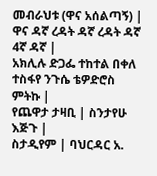መብራህቱ (ዋና አሰልጣኝ) |
ዋና ዳኛ ረዳት ዳኛ ረዳት ዳኛ 4ኛ ዳኛ |
አክሊሉ ድጋፌ ተከተል በቀለ ተስፋየ ንጉሴ ቴዎድሮስ ምትኩ |
የጨዋታ ታዛቢ | ስንታየሁ እጅጉ |
ስታዲየም | ባህርዳር አ.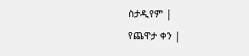ስታዲየም |
የጨዋታ ቀን |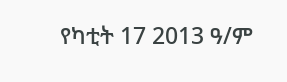የካቲት 17 2013 ዓ/ም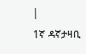|
1ኛ ዳኛታዛቢ